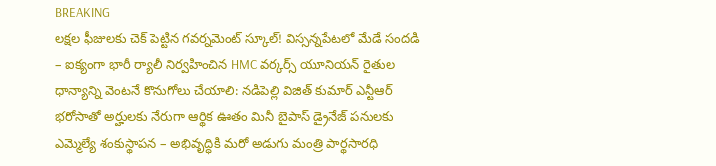BREAKING
లక్షల ఫీజులకు చెక్ పెట్టిన గవర్నమెంట్ స్కూల్! విస్సన్నపేటలో మేడే సందడి – ఐక్యంగా భారీ ర్యాలీ నిర్వహించిన HMC వర్కర్స్ యూనియన్ రైతుల ధాన్యాన్ని వెంటనే కొనుగోలు చేయాలి: నడిపెల్లి విజిత్ కుమార్ ఎన్టీఆర్ భరోసాతో అర్హులకు నేరుగా ఆర్థిక ఊతం మినీ బైపాస్ డ్రైనేజ్ పనులకు ఎమ్మెల్యే శంకుస్థాపన – అభివృద్ధికి మరో అడుగు మంత్రి పార్థసారధి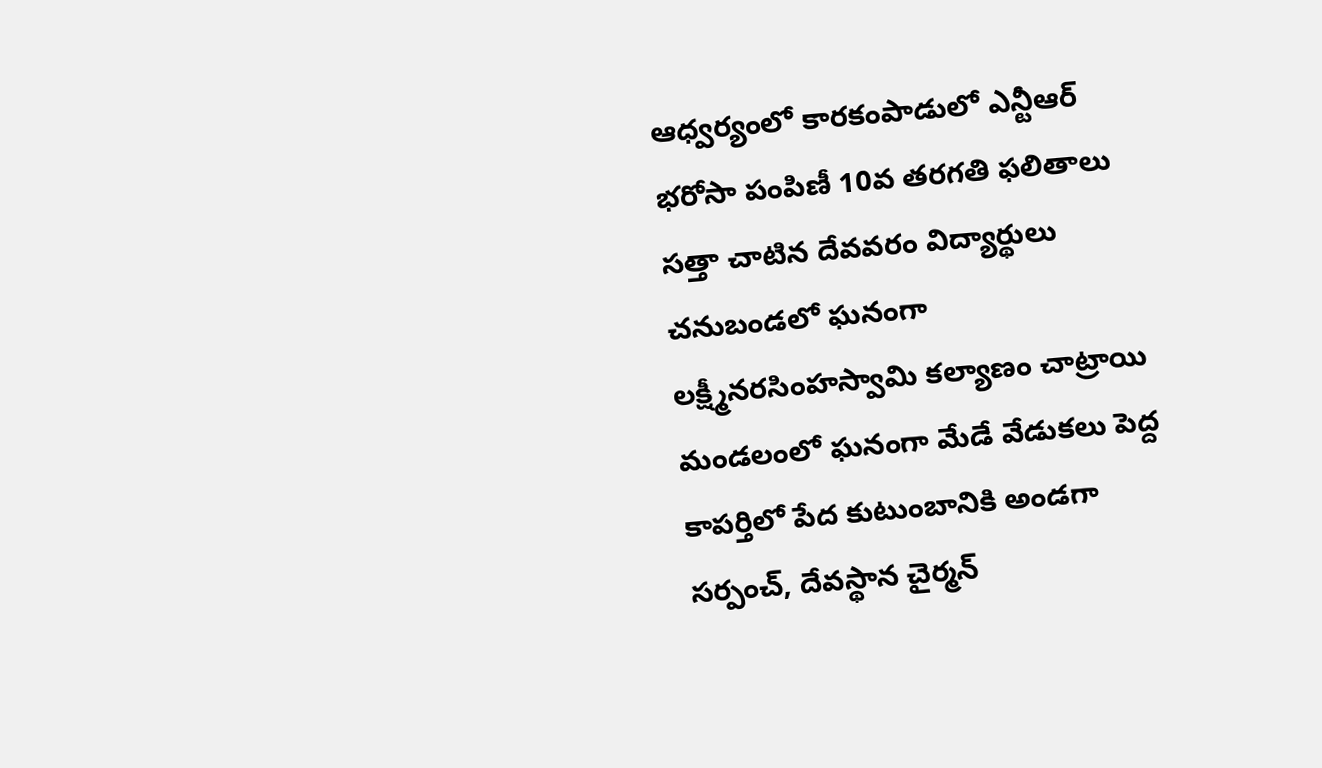ఆధ్వర్యంలో కారకంపాడులో ఎన్టీఆర్ భరోసా పంపిణీ 10వ తరగతి ఫలితాలు సత్తా చాటిన దేవవరం విద్యార్థులు చనుబండలో ఘనంగా లక్ష్మీనరసింహస్వామి కల్యాణం చాట్రాయి మండలంలో ఘనంగా మేడే వేడుకలు పెద్ద కాపర్తిలో పేద కుటుంబానికి అండగా సర్పంచ్, దేవస్థాన చైర్మన్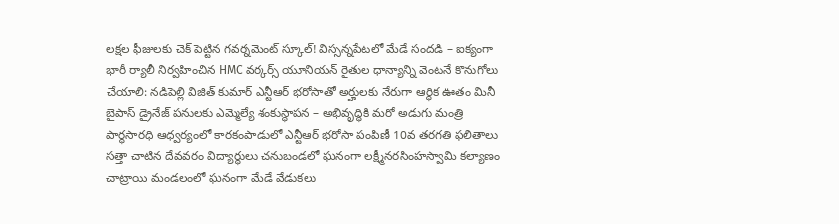లక్షల ఫీజులకు చెక్ పెట్టిన గవర్నమెంట్ స్కూల్! విస్సన్నపేటలో మేడే సందడి – ఐక్యంగా భారీ ర్యాలీ నిర్వహించిన HMC వర్కర్స్ యూనియన్ రైతుల ధాన్యాన్ని వెంటనే కొనుగోలు చేయాలి: నడిపెల్లి విజిత్ కుమార్ ఎన్టీఆర్ భరోసాతో అర్హులకు నేరుగా ఆర్థిక ఊతం మినీ బైపాస్ డ్రైనేజ్ పనులకు ఎమ్మెల్యే శంకుస్థాపన – అభివృద్ధికి మరో అడుగు మంత్రి పార్థసారధి ఆధ్వర్యంలో కారకంపాడులో ఎన్టీఆర్ భరోసా పంపిణీ 10వ తరగతి ఫలితాలు సత్తా చాటిన దేవవరం విద్యార్థులు చనుబండలో ఘనంగా లక్ష్మీనరసింహస్వామి కల్యాణం చాట్రాయి మండలంలో ఘనంగా మేడే వేడుకలు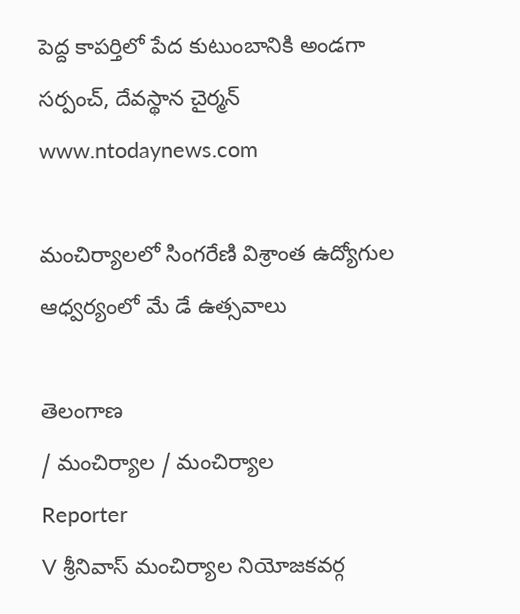పెద్ద కాపర్తిలో పేద కుటుంబానికి అండగా సర్పంచ్, దేవస్థాన చైర్మన్
www.ntodaynews.com

మంచిర్యాలలో సింగరేణి విశ్రాంత ఉద్యోగుల ఆధ్వర్యంలో మే డే ఉత్సవాలు

తెలంగాణ
/ మంచిర్యాల / మంచిర్యాల
Reporter
V శ్రీనివాస్ మంచిర్యాల నియోజకవర్గ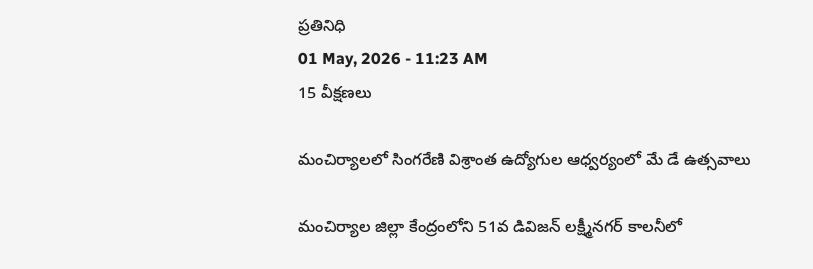ప్రతినిధి
01 May, 2026 - 11:23 AM
15 వీక్షణలు

మంచిర్యాలలో సింగరేణి విశ్రాంత ఉద్యోగుల ఆధ్వర్యంలో మే డే ఉత్సవాలు

మంచిర్యాల జిల్లా కేంద్రంలోని 51వ డివిజన్ లక్ష్మీనగర్ కాలనీలో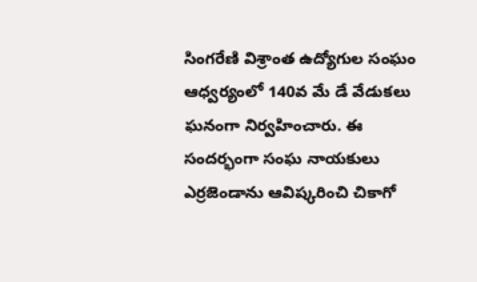సింగరేణి విశ్రాంత ఉద్యోగుల సంఘం ఆధ్వర్యంలో 140వ మే డే వేడుకలు ఘనంగా నిర్వహించారు. ఈ సందర్భంగా సంఘ నాయకులు ఎర్రజెండాను ఆవిష్కరించి చికాగో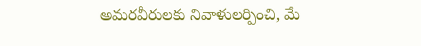అమరవీరులకు నివాళులర్పించి, మే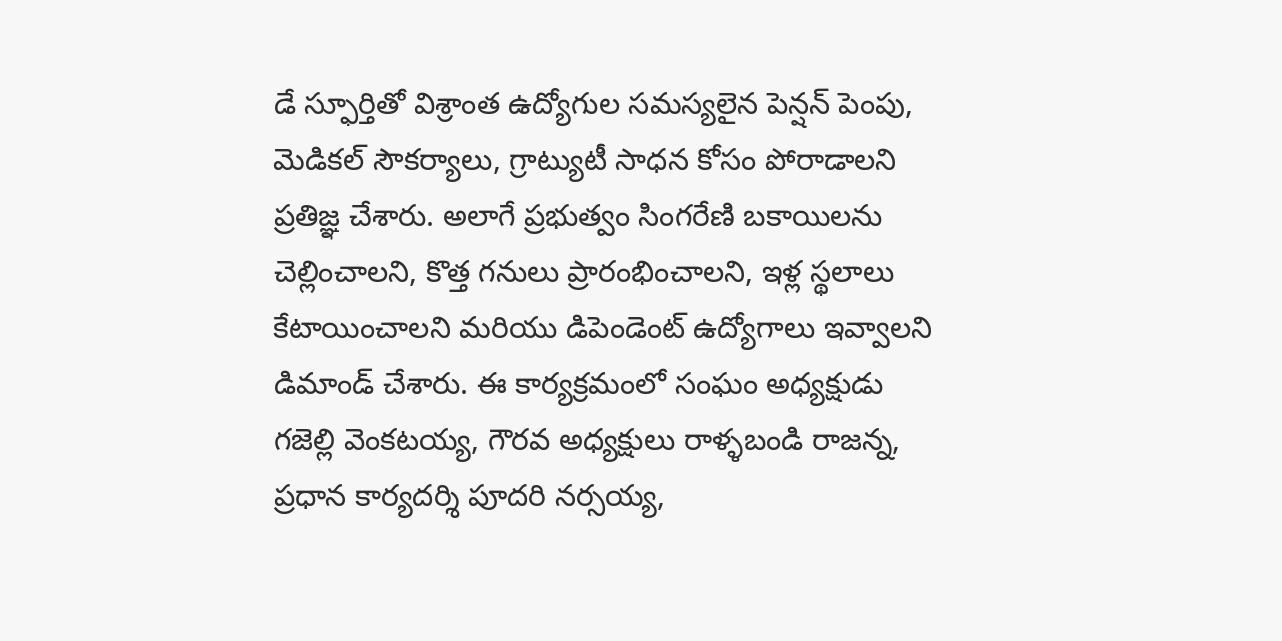డే స్ఫూర్తితో విశ్రాంత ఉద్యోగుల సమస్యలైన పెన్షన్ పెంపు, మెడికల్ సౌకర్యాలు, గ్రాట్యుటీ సాధన కోసం పోరాడాలని ప్రతిజ్ఞ చేశారు. అలాగే ప్రభుత్వం సింగరేణి బకాయిలను చెల్లించాలని, కొత్త గనులు ప్రారంభించాలని, ఇళ్ల స్థలాలు కేటాయించాలని మరియు డిపెండెంట్ ఉద్యోగాలు ఇవ్వాలని డిమాండ్ చేశారు. ఈ కార్యక్రమంలో సంఘం అధ్యక్షుడు గజెల్లి వెంకటయ్య, గౌరవ అధ్యక్షులు రాళ్ళబండి రాజన్న, ప్రధాన కార్యదర్శి పూదరి నర్సయ్య,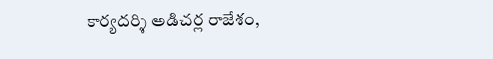కార్యదర్శి అడిచర్ల రాజేశం,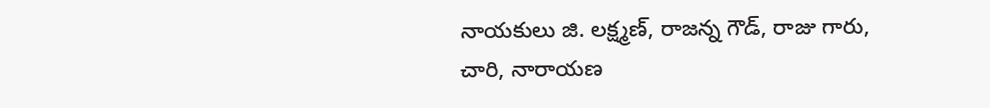నాయకులు జి. లక్ష్మణ్, రాజన్న గౌడ్, రాజు గారు, చారి, నారాయణ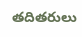తదితరులు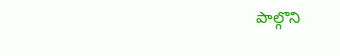పాల్గొని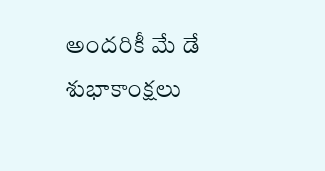అందరికీ మే డే శుభాకాంక్షలు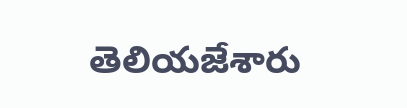తెలియజేశారు